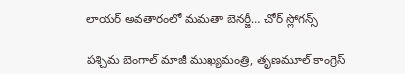లాయర్‌ అవతారంలో మమతా బెనర్జీ… చోర్‌ స్లోగన్స్

పశ్చిమ బెంగాల్ మాజీ ముఖ్యమంత్రి, తృణమూల్ కాంగ్రెస్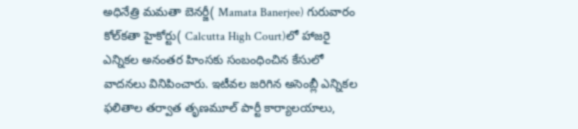అధినేత్రి మమతా బెనర్జీ( Mamata Banerjee) గురువారం కోల్‌కతా హైకోర్టు( Calcutta High Court)లో హాజరై ఎన్నికల అనంతర హింసకు సంబంధించిన కేసులో వాదనలు వినిపించారు. ఇటీవల జరిగిన అసెంబ్లీ ఎన్నికల ఫలితాల తర్వాత తృణమూల్ పార్టీ కార్యాలయాలు,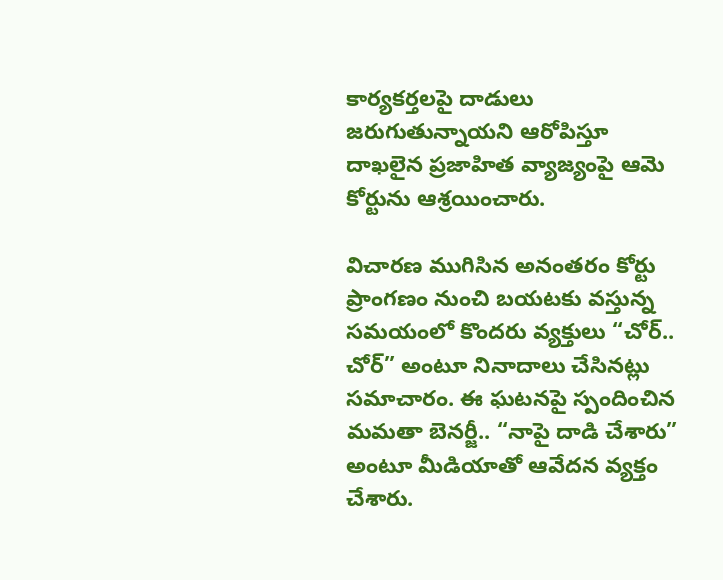కార్యకర్తలపై దాడులు జరుగుతున్నాయని ఆరోపిస్తూ దాఖలైన ప్రజాహిత వ్యాజ్యంపై ఆమె కోర్టును ఆశ్రయించారు.

విచారణ ముగిసిన అనంతరం కోర్టు ప్రాంగణం నుంచి బయటకు వస్తున్న సమయంలో కొందరు వ్యక్తులు “చోర్.. చోర్” అంటూ నినాదాలు చేసినట్లు సమాచారం. ఈ ఘటనపై స్పందించిన మమతా బెనర్జీ.. “నాపై దాడి చేశారు” అంటూ మీడియాతో ఆవేదన వ్యక్తం చేశారు.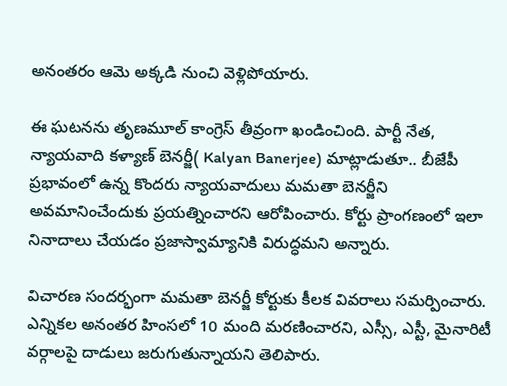అనంతరం ఆమె అక్కడి నుంచి వెళ్లిపోయారు.

ఈ ఘటనను తృణమూల్ కాంగ్రెస్ తీవ్రంగా ఖండించింది. పార్టీ నేత, న్యాయవాది కళ్యాణ్‌ బెనర్జీ( Kalyan Banerjee) మాట్లాడుతూ.. బీజేపీ ప్రభావంలో ఉన్న కొందరు న్యాయవాదులు మమతా బెనర్జీని అవమానించేందుకు ప్రయత్నించారని ఆరోపించారు. కోర్టు ప్రాంగణంలో ఇలా నినాదాలు చేయడం ప్రజాస్వామ్యానికి విరుద్ధమని అన్నారు.

విచారణ సందర్భంగా మమతా బెనర్జీ కోర్టుకు కీలక వివరాలు సమర్పించారు. ఎన్నికల అనంతర హింసలో 10 మంది మరణించారని, ఎస్సీ, ఎస్టీ, మైనారిటీ వర్గాలపై దాడులు జరుగుతున్నాయని తెలిపారు.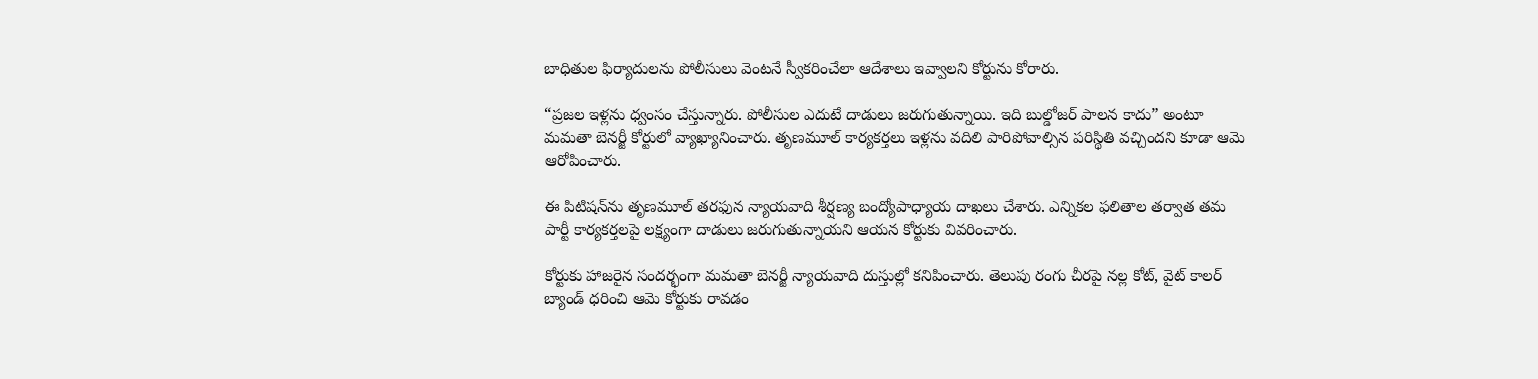బాధితుల ఫిర్యాదులను పోలీసులు వెంటనే స్వీకరించేలా ఆదేశాలు ఇవ్వాలని కోర్టును కోరారు.

“ప్రజల ఇళ్లను ధ్వంసం చేస్తున్నారు. పోలీసుల ఎదుటే దాడులు జరుగుతున్నాయి. ఇది బుల్డోజర్ పాలన కాదు” అంటూ మమతా బెనర్జీ కోర్టులో వ్యాఖ్యానించారు. తృణమూల్ కార్యకర్తలు ఇళ్లను వదిలి పారిపోవాల్సిన పరిస్థితి వచ్చిందని కూడా ఆమె ఆరోపించారు.

ఈ పిటిషన్‌ను తృణమూల్ తరఫున న్యాయవాది శీర్షణ్య బంద్యోపాధ్యాయ దాఖలు చేశారు. ఎన్నికల ఫలితాల తర్వాత తమ పార్టీ కార్యకర్తలపై లక్ష్యంగా దాడులు జరుగుతున్నాయని ఆయన కోర్టుకు వివరించారు.

కోర్టుకు హాజరైన సందర్భంగా మమతా బెనర్జీ న్యాయవాది దుస్తుల్లో కనిపించారు. తెలుపు రంగు చీరపై నల్ల కోట్, వైట్ కాలర్ బ్యాండ్ ధరించి ఆమె కోర్టుకు రావడం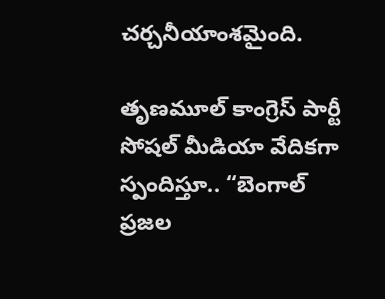చర్చనీయాంశమైంది.

తృణమూల్ కాంగ్రెస్ పార్టీ సోషల్ మీడియా వేదికగా స్పందిస్తూ.. “బెంగాల్ ప్రజల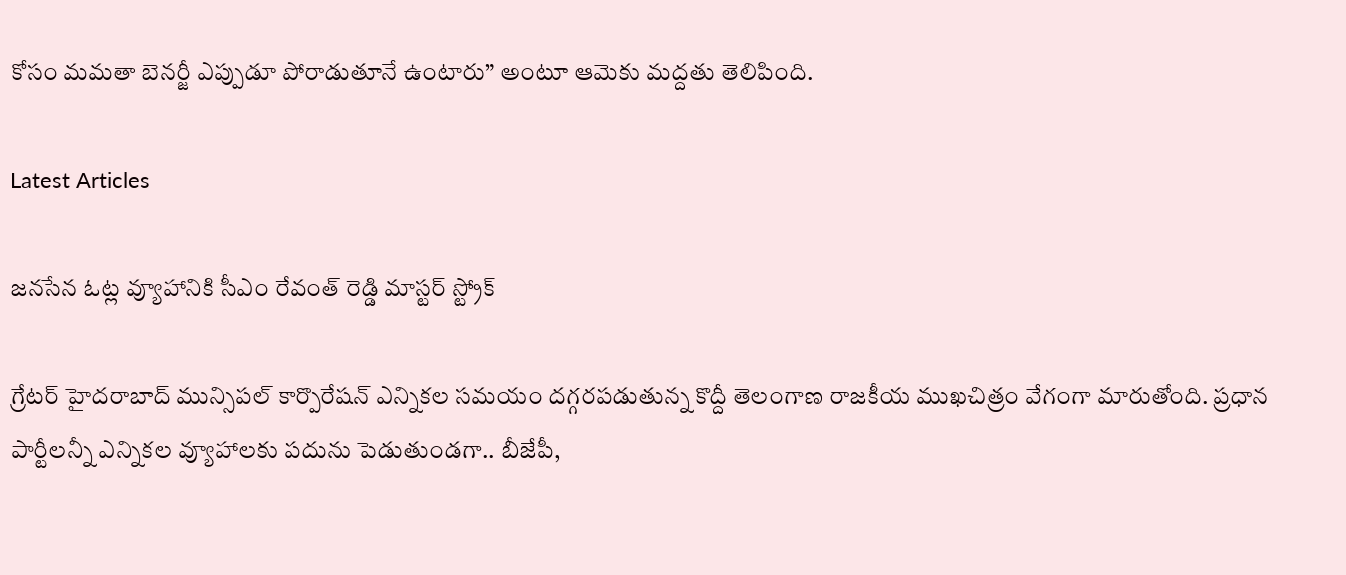కోసం మమతా బెనర్జీ ఎప్పుడూ పోరాడుతూనే ఉంటారు” అంటూ ఆమెకు మద్దతు తెలిపింది.

Latest Articles

జనసేన ఓట్ల వ్యూహానికి సీఎం రేవంత్ రెడ్డి మాస్టర్ స్ట్రోక్

గ్రేటర్ హైదరాబాద్ మున్సిపల్ కార్పొరేషన్ ఎన్నికల సమయం దగ్గరపడుతున్న కొద్దీ తెలంగాణ రాజకీయ ముఖచిత్రం వేగంగా మారుతోంది. ప్రధాన పార్టీలన్నీ ఎన్నికల వ్యూహాలకు పదును పెడుతుండగా.. బీజేపీ,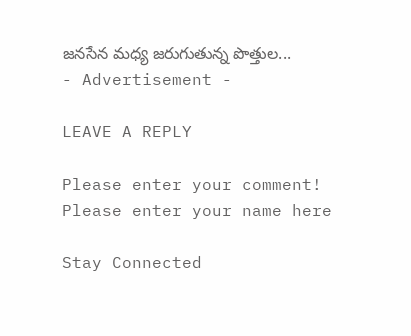జనసేన మధ్య జరుగుతున్న పొత్తుల...
- Advertisement -

LEAVE A REPLY

Please enter your comment!
Please enter your name here

Stay Connected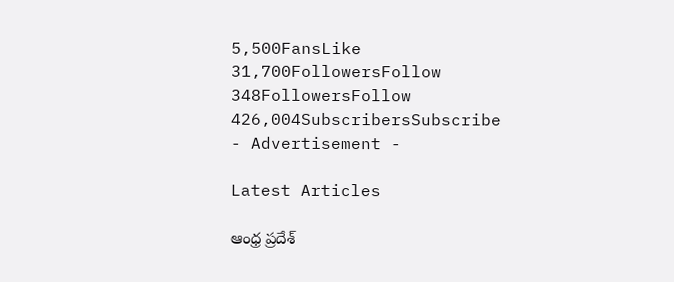5,500FansLike
31,700FollowersFollow
348FollowersFollow
426,004SubscribersSubscribe
- Advertisement -

Latest Articles

ఆంధ్ర ప్రదేశ్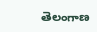తెలంగాణ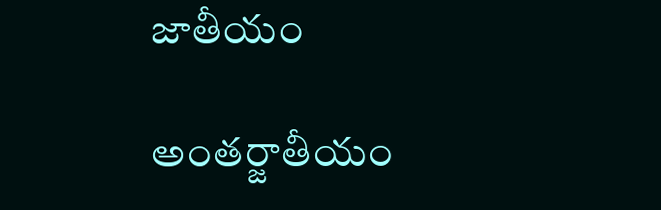జాతీయం

అంతర్జాతీయం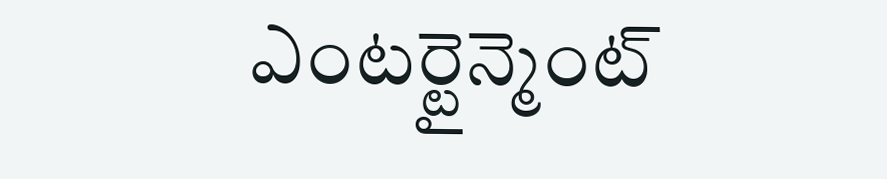ఎంటర్టైన్మెంట్